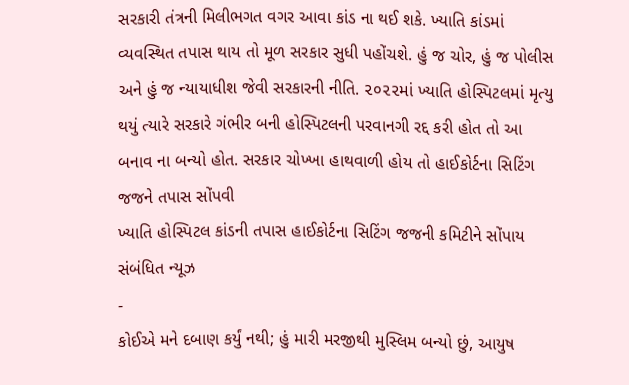સરકારી તંત્રની મિલીભગત વગર આવા કાંડ ના થઈ શકે. ખ્યાતિ કાંડમાં વ્યવસ્થિત તપાસ થાય તો મૂળ સરકાર સુધી પહોંચશે. હું જ ચોર, હું જ પોલીસ અને હું જ ન્યાયાધીશ જેવી સરકારની નીતિ. ૨૦૨૨માં ખ્યાતિ હોસ્પિટલમાં મૃત્યુ થયું ત્યારે સરકારે ગંભીર બની હોસ્પિટલની પરવાનગી રદ્દ કરી હોત તો આ બનાવ ના બન્યો હોત. સરકાર ચોખ્ખા હાથવાળી હોય તો હાઈકોર્ટના સિટિંગ જજને તપાસ સોંપવી
ખ્યાતિ હોસ્પિટલ કાંડની તપાસ હાઈકોર્ટના સિટિંગ જજની કમિટીને સોંપાય
સંબંધિત ન્યૂઝ
-
કોઈએ મને દબાણ કર્યું નથી; હું મારી મરજીથી મુસ્લિમ બન્યો છું, આયુષ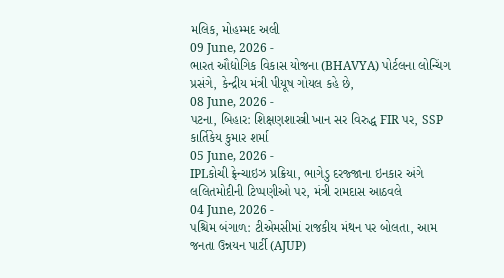મલિક, મોહમ્મદ અલી
09 June, 2026 -
ભારત ઔદ્યોગિક વિકાસ યોજના (BHAVYA) પોર્ટલના લોન્ચિંગ પ્રસંગે, કેન્દ્રીય મંત્રી પીયૂષ ગોયલ કહે છે,
08 June, 2026 -
પટના, બિહાર: શિક્ષણશાસ્ત્રી ખાન સર વિરુદ્ધ FIR પર, SSP કાર્તિકેય કુમાર શર્મા
05 June, 2026 -
IPLકોચી ફ્રેન્ચાઇઝ પ્રક્રિયા, ભાગેડુ દરજ્જાના ઇનકાર અંગે લલિતમોદીની ટિપ્પણીઓ પર, મંત્રી રામદાસ આઠવલે
04 June, 2026 -
પશ્ચિમ બંગાળ: ટીએમસીમાં રાજકીય મંથન પર બોલતા, આમ જનતા ઉન્નયન પાર્ટી (AJUP)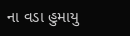ના વડા હુમાયુ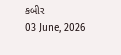કબીર
03 June, 2026